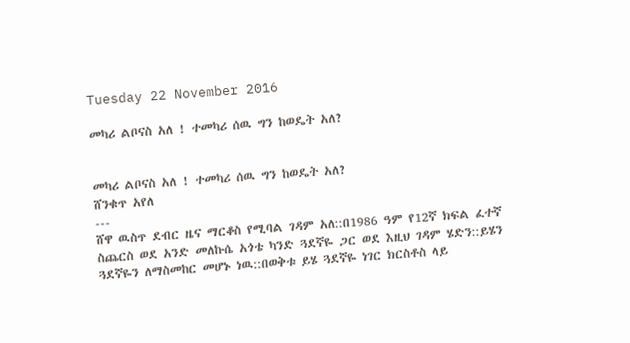Tuesday 22 November 2016

መካሪ ልቦናስ አለ ! ተመካሪ ሰዉ ግን ከወዴት አለ?


መካሪ ልቦናስ አለ ! ተመካሪ ሰዉ ግን ከወዴት አለ?
ሸንቁጥ አየለ
---
ሸዋ ዉስጥ ደብር ዜና ማርቆስ የሚባል ገዳም አለ::በ1986 ዓም የ12ኛ ክፍል ፈተኛ ስጨርስ ወደ አንድ መለኩሴ አጎቴ ካንድ ጓደኛዬ ጋር ወደ እዚህ ገዳም ሄድን::ይሄን ጓደኛዬን ለማስመከር መሆኑ ነዉ::በወቅቱ ይሄ ጓደኛዬ ነገር ክርስቶስ ላይ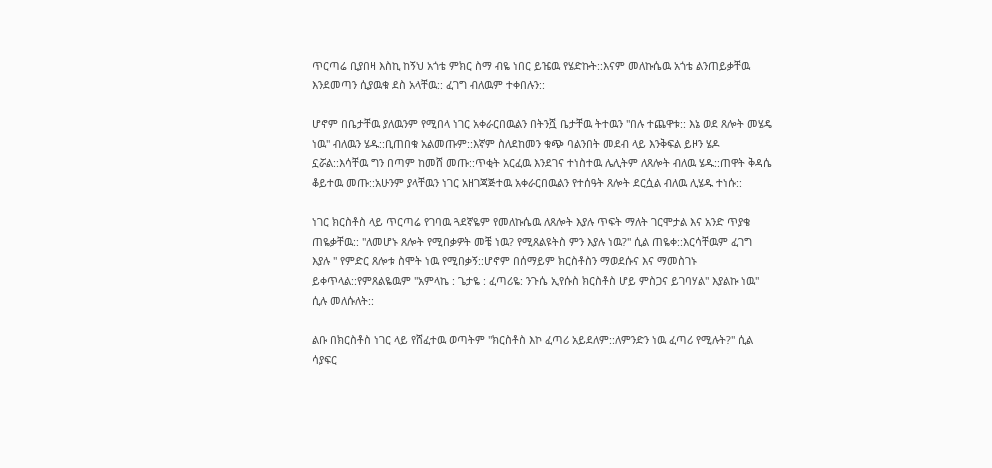ጥርጣሬ ቢያበዛ እስኪ ከኝህ አጎቴ ምክር ስማ ብዬ ነበር ይዤዉ የሄድኩት::እናም መለኩሴዉ አጎቴ ልንጠይቃቸዉ እንደመጣን ሲያዉቁ ደስ አላቸዉ:: ፈገግ ብለዉም ተቀበሉን::

ሆኖም በቤታቸዉ ያለዉንም የሚበላ ነገር አቀራርበዉልን በትንሿ ቤታቸዉ ትተዉን "በሉ ተጨዋቱ:: እኔ ወደ ጸሎት መሄዴ ነዉ" ብለዉን ሄዱ::ቢጠበቁ አልመጡም::እኛም ስለደከመን ቁጭ ባልንበት መደብ ላይ እንቅፍል ይዞን ሄዶ ኗሯል::እሳቸዉ ግን በጣም ከመሸ መጡ::ጥቂት አርፈዉ እንደገና ተነስተዉ ሌሊትም ለጸሎት ብለዉ ሄዱ::ጠዋት ቅዳሴ ቆይተዉ መጡ::አሁንም ያላቸዉን ነገር አዘገጃጅተዉ አቀራርበዉልን የተሰዓት ጸሎት ደርሷል ብለዉ ሊሄዱ ተነሱ::

ነገር ክርስቶስ ላይ ጥርጣሬ የገባዉ ጓደኛዬም የመለኩሴዉ ለጸሎት እያሉ ጥፍት ማለት ገርሞታል እና አንድ ጥያቄ ጠዬቃቸዉ:: "ለመሆኑ ጸሎት የሚበቃዎት መቼ ነዉ? የሚጸልዩትስ ምን እያሉ ነዉ?" ሲል ጠዬቀ::እርሳቸዉም ፈገግ እያሉ " የምድር ጸሎቱ ስሞት ነዉ የሚበቃኝ::ሆኖም በሰማይም ክርስቶስን ማወደሱና እና ማመስገኑ ይቀጥላል::የምጸልዬዉም "አምላኬ : ጌታዬ : ፈጣሪዬ: ንጉሴ ኢየሱስ ክርስቶስ ሆይ ምስጋና ይገባሃል" እያልኩ ነዉ" ሲሉ መለሱለት::

ልቡ በክርስቶስ ነገር ላይ የሸፈተዉ ወጣትም "ክርስቶስ እኮ ፈጣሪ አይደለም::ለምንድን ነዉ ፈጣሪ የሚሉት?" ሲል ሳያፍር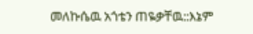መለኩሴዉ አጎቴን ጠዬቃቸዉ::እኔም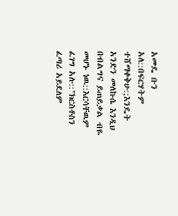አመዴ ቡን አለ::በፍርሃትም ተሸማቀቅሁ:;እንዴት አንድን መለኩሴ እንዲህ በብልግና ይጠይቃል ብዬ መሆኑ ነዉ::እርሳቸዉም ፈገግ አሉ::"ክርስቶስን ፈጣሪ አይደለም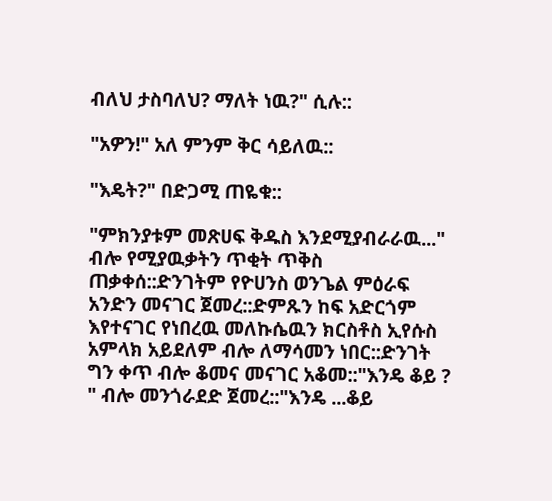ብለህ ታስባለህ? ማለት ነዉ?" ሲሉ::

"አዎን!" አለ ምንም ቅር ሳይለዉ::

"እዴት?" በድጋሚ ጠዬቁ::

"ምክንያቱም መጽሀፍ ቅዱስ እንደሚያብራራዉ..." ብሎ የሚያዉቃትን ጥቂት ጥቅስ ጠቃቀሰ::ድንገትም የዮሀንስ ወንጌል ምዕራፍ አንድን መናገር ጀመረ::ድምጹን ከፍ አድርጎም እየተናገር የነበረዉ መለኩሴዉን ክርስቶስ ኢየሱስ አምላክ አይደለም ብሎ ለማሳመን ነበር::ድንገት ግን ቀጥ ብሎ ቆመና መናገር አቆመ::"እንዴ ቆይ ? " ብሎ መንጎራደድ ጀመረ::"እንዴ ...ቆይ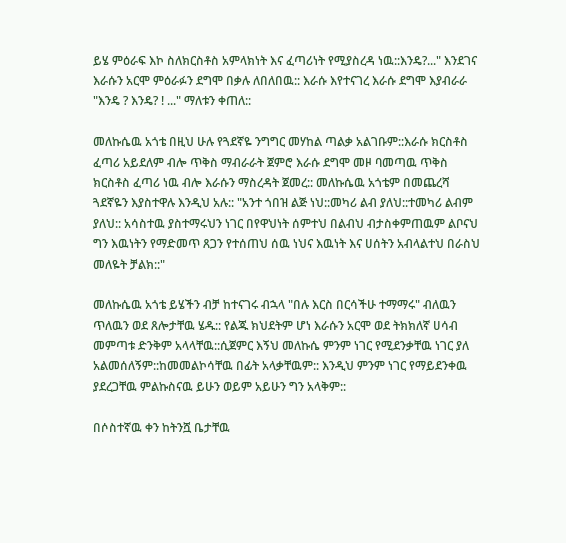ይሄ ምዕራፍ እኮ ስለክርስቶስ አምላክነት እና ፈጣሪነት የሚያስረዳ ነዉ::እንዴ?..." እንደገና እራሱን አርሞ ምዕራፉን ደግሞ በቃሉ ለበለበዉ:: እራሱ እየተናገረ እራሱ ደግሞ እያብራራ "እንዴ ? እንዴ? ! ..." ማለቱን ቀጠለ::

መለኩሴዉ አጎቴ በዚህ ሁሉ የጓደኛዬ ንግግር መሃከል ጣልቃ አልገቡም::እራሱ ክርስቶስ ፈጣሪ አይደለም ብሎ ጥቅስ ማብራራት ጀምሮ እራሱ ደግሞ መዞ ባመጣዉ ጥቅስ ክርስቶስ ፈጣሪ ነዉ ብሎ እራሱን ማስረዳት ጀመረ:: መለኩሴዉ አጎቴም በመጨረሻ ጓደኛዬን እያስተዋሉ እንዲህ አሉ:: "አንተ ጎበዝ ልጅ ነህ::መካሪ ልብ ያለህ::ተመካሪ ልብም ያለህ:: አሳስተዉ ያስተማሩህን ነገር በየዋህነት ሰምተህ በልብህ ብታስቀምጠዉም ልቦናህ ግን እዉነትን የማድመጥ ጸጋን የተሰጠህ ሰዉ ነህና እዉነት እና ሀሰትን አብላልተህ በራስህ መለዬት ቻልክ::"

መለኩሴዉ አጎቴ ይሄችን ብቻ ከተናገሩ ብኋላ "በሉ እርስ በርሳችሁ ተማማሩ" ብለዉን ጥለዉን ወደ ጸሎታቸዉ ሄዱ:: የልጁ ክህደትም ሆነ እራሱን አርሞ ወደ ትክክለኛ ሀሳብ መምጣቱ ድንቅም አላላቸዉ::ሲጀምር እኝህ መለኩሴ ምንም ነገር የሚደንቃቸዉ ነገር ያለ አልመሰለኝም::ከመመልኮሳቸዉ በፊት አላቃቸዉም:: እንዲህ ምንም ነገር የማይደንቀዉ ያደረጋቸዉ ምልኩስናዉ ይሁን ወይም አይሁን ግን አላቅም::

በሶስተኛዉ ቀን ከትንሿ ቤታቸዉ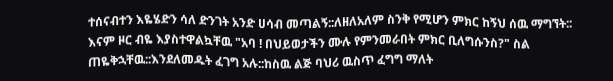ተሰናብተን እዬሄድን ሳለ ድንገት አንድ ሀሳብ መጣልኝ::ለዘለአለም ስንቅ የሚሆን ምክር ከኝህ ሰዉ ማግኘት:: እናም ዞር ብዬ እያስተዋልኳቸዉ "አባ ! በህይወታችን ሙሉ የምንመራበት ምክር ቢለግሱንስ?" ስል ጠዬቅኋቸዉ::እንደለመዱት ፈገግ አሉ::ከስዉ ልጅ ባህሪ ዉስጥ ፈግግ ማለት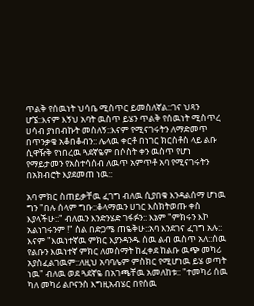ጥልቅ የሰዉነት ህሳቤ ሚስጥር ይመስለኛል::ገና ህጻን ሆኜ::እናም እኝህ አባት ዉስጥ ይሄን ጥልቅ የሰዉነት ሚስጥረ ሀሳብ ያነበብኩት መስለኝ::እናም የሚናገሩትን ለማድመጥ በጥንቃቄ አቆበቆብን:: ሌላዉ ቀርቶ በነገር ክርስቶስ ላይ ልቡ ሲዋዥቅ የነበረዉ ጓደኛዬም በሶስት ቀን ዉስጥ የሆነ የማይታመን የአስተሳሰብ ለዉጥ አምጥቶ አባ የሚናገሩትን በአክብሮት እያደመጠ ነዉ::

አባ ምክር ስጠይቃቸዉ ፈገግ ብለዉ ሲያበቁ እንዳልሰማ ሆነዉ ግን "በሉ ሰላም ግቡ::ቆላማዉን ሀገር እስክትወጡ ቀስ እያላችሁ::" ብለዉን እንድንሄድ ገፋፉን:: እኔም "ምክሩን እኮ አልነገሩንም !" ስል በድጋሜ ጠዬቅሁ::አባ እንደገና ፈገግ አሉ:: እናም "እዉነተኛዉ ምክር እያንዳንዱ ሰዉ ልብ ዉስጥ አለ::ሰዉ የልቡን እዉነተኛ ምክር ለመስማት ከፈቀደ ከልቡ ዉጭ መካሪ አያስፈልገዉም::ለዚህ አባባሌም ምስክር የሚሆነዉ ይሄ ወጣት ነዉ" ብለዉ ወደ ጓደኛዬ በአገጫቸዉ አመለከቱ:: "ተመካሪ ሰዉ ካለ መካሪ ልቦናንስ እግዚአብሄር በየሰዉ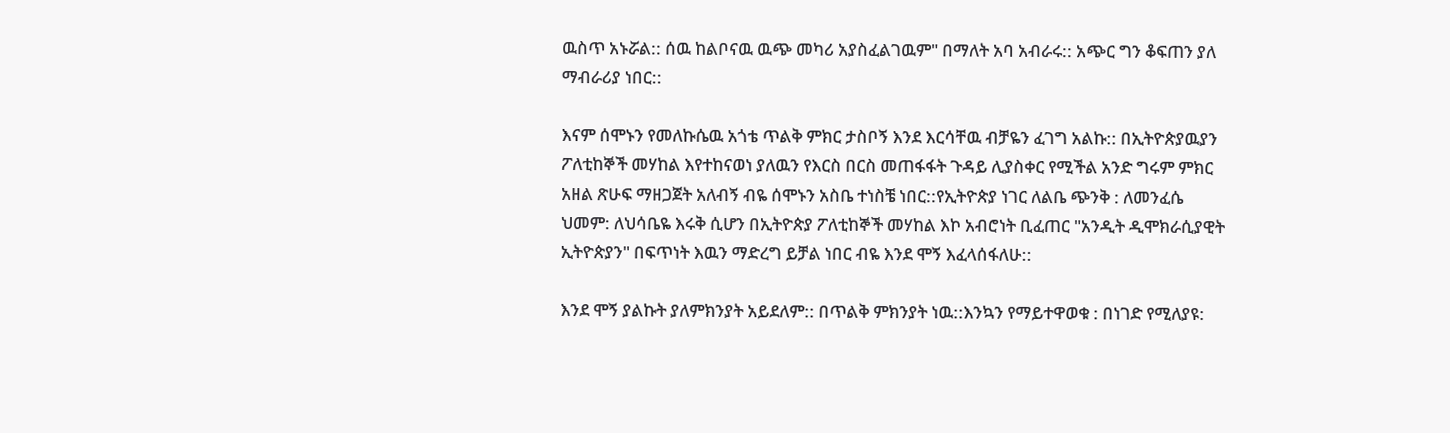ዉስጥ አኑሯል:: ሰዉ ከልቦናዉ ዉጭ መካሪ አያስፈልገዉም" በማለት አባ አብራሩ:: አጭር ግን ቆፍጠን ያለ ማብራሪያ ነበር::

እናም ሰሞኑን የመለኩሴዉ አጎቴ ጥልቅ ምክር ታስቦኝ እንደ እርሳቸዉ ብቻዬን ፈገግ አልኩ:: በኢትዮጵያዉያን ፖለቲከኞች መሃከል እየተከናወነ ያለዉን የእርስ በርስ መጠፋፋት ጉዳይ ሊያስቀር የሚችል አንድ ግሩም ምክር አዘል ጽሁፍ ማዘጋጀት አለብኝ ብዬ ሰሞኑን አስቤ ተነስቼ ነበር::የኢትዮጵያ ነገር ለልቤ ጭንቅ : ለመንፈሴ ህመም: ለህሳቤዬ እሩቅ ሲሆን በኢትዮጵያ ፖለቲከኞች መሃከል እኮ አብሮነት ቢፈጠር "አንዲት ዲሞክራሲያዊት ኢትዮጵያን" በፍጥነት እዉን ማድረግ ይቻል ነበር ብዬ እንደ ሞኝ እፈላሰፋለሁ::

እንደ ሞኝ ያልኩት ያለምክንያት አይደለም:: በጥልቅ ምክንያት ነዉ::እንኳን የማይተዋወቁ : በነገድ የሚለያዩ: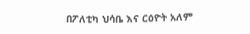በፖለቲካ ህሳቤ እና ርዕዮት አለም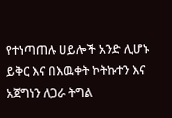የተነጣጠሉ ሀይሎች አንድ ሊሆኑ ይቅር እና በእዉቀት ኮትኩተን እና አጀግነን ለጋራ ትግል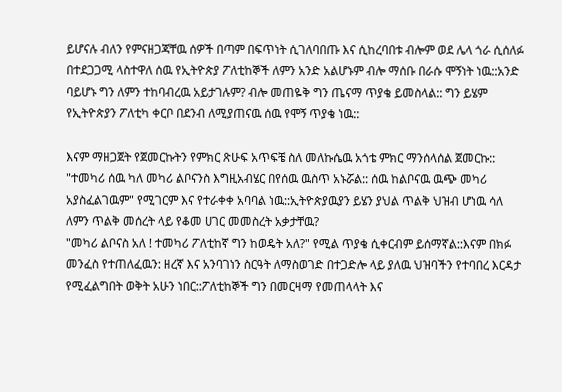ይሆናሉ ብለን የምናዘጋጃቸዉ ሰዎች በጣም በፍጥነት ሲገለባበጡ እና ሲከረባበቱ ብሎም ወደ ሌላ ጎራ ሲሰለፉ በተደጋጋሚ ላስተዋለ ሰዉ የኢትዮጵያ ፖለቲከኞች ለምን አንድ አልሆኑም ብሎ ማሰቡ በራሱ ሞኝነት ነዉ::አንድ ባይሆኑ ግን ለምን ተከባብረዉ አይታገሉም? ብሎ መጠዬቅ ግን ጤናማ ጥያቄ ይመስላል:: ግን ይሄም የኢትዮጵያን ፖለቲካ ቀርቦ በደንብ ለሚያጠናዉ ሰዉ የሞኝ ጥያቄ ነዉ::

እናም ማዘጋጀት የጀመርኩትን የምክር ጽሁፍ አጥፍቼ ስለ መለኩሴዉ አጎቴ ምክር ማንሰላሰል ጀመርኩ:: "ተመካሪ ሰዉ ካለ መካሪ ልቦናንስ እግዚአብሄር በየሰዉ ዉስጥ አኑሯል:: ሰዉ ከልቦናዉ ዉጭ መካሪ አያስፈልገዉም" የሚገርም እና የተራቀቀ አባባል ነዉ::ኢትዮጵያዉያን ይሄን ያህል ጥልቅ ህዝብ ሆነዉ ሳለ ለምን ጥልቅ መሰረት ላይ የቆመ ሀገር መመስረት አቃታቸዉ?
"መካሪ ልቦናስ አለ ! ተመካሪ ፖለቲከኛ ግን ከወዴት አለ?" የሚል ጥያቄ ሲቀርብም ይሰማኛል::እናም በክፉ መንፈስ የተጠለፈዉን: ዘረኛ እና አንባገነን ስርዓት ለማስወገድ በተጋድሎ ላይ ያለዉ ህዝባችን የተባበረ እርዳታ የሚፈልግበት ወቅት አሁን ነበር::ፖለቲከኞች ግን በመርዛማ የመጠላላት እና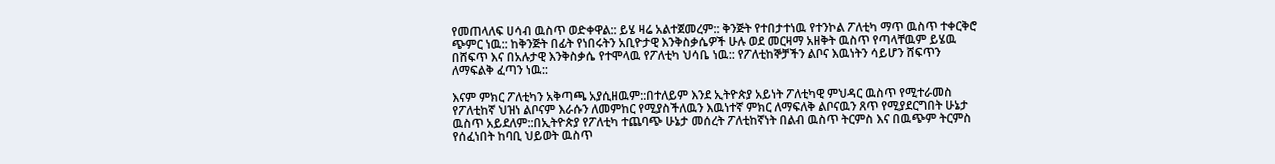የመጠላለፍ ሀሳብ ዉስጥ ወድቀዋል:: ይሄ ዛሬ አልተጀመረም:: ቅንጅት የተበታተነዉ የተንኮል ፖለቲካ ማጥ ዉስጥ ተቀርቅሮ ጭምር ነዉ:: ከቅንጅት በፊት የነበሩትን አቢዮታዊ እንቅስቃሴዎች ሁሉ ወደ መርዛማ አዘቅት ዉስጥ የጣላቸዉም ይሄዉ በሸፍጥ እና በአሉታዊ እንቅስቃሴ የተሞላዉ የፖለቲካ ህሳቤ ነዉ:: የፖለቲከኞቻችን ልቦና እዉነትን ሳይሆን ሸፍጥን ለማፍልቅ ፈጣን ነዉ::

እናም ምክር ፖለቲካን አቅጣጫ አያሲዘዉም::በተለይም እንደ ኢትዮጵያ አይነት ፖለቲካዊ ምህዳር ዉስጥ የሚተራመስ የፖለቲከኛ ህዝነ ልቦናም እራሱን ለመምከር የሚያስችለዉን እዉነተኛ ምክር ለማፍለቅ ልቦናዉን ጸጥ የሚያደርግበት ሁኔታ ዉስጥ አይደለም::በኢትዮጵያ የፖለቲካ ተጨባጭ ሁኔታ መሰረት ፖለቲከኛነት በልብ ዉስጥ ትርምስ እና በዉጭም ትርምስ የሰፈነበት ከባቢ ህይወት ዉስጥ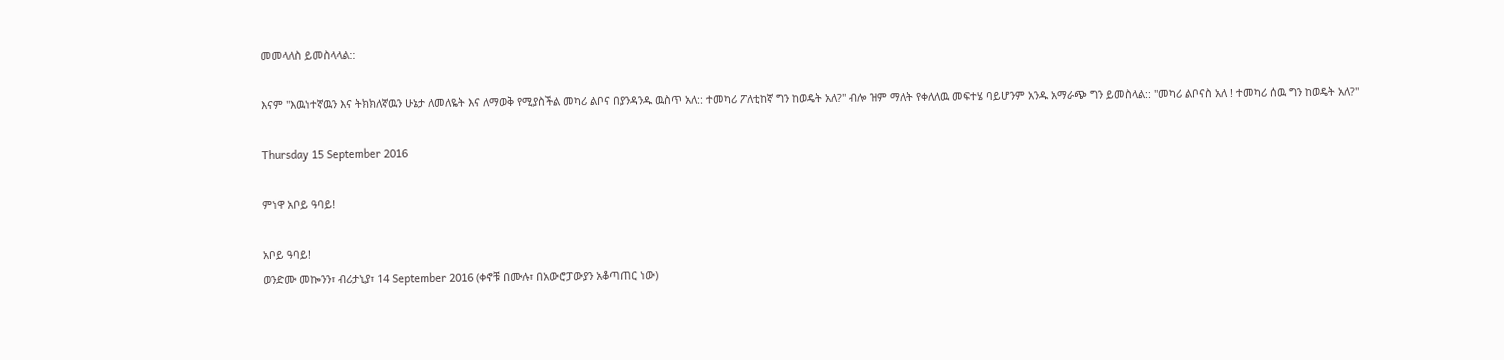መመላለስ ይመስላላል::

እናም "እዉነተኛዉን እና ትክክለኛዉን ሁኔታ ለመለዬት እና ለማወቅ የሚያስችል መካሪ ልቦና በያንዳንዱ ዉስጥ አለ:: ተመካሪ ፖለቲከኛ ግን ከወዴት አለ?" ብሎ ዝም ማለት የቀለለዉ መፍተሄ ባይሆንም አንዱ አማራጭ ግን ይመስላል:: "መካሪ ልቦናስ አለ ! ተመካሪ ሰዉ ግን ከወዴት አለ?"

Thursday 15 September 2016

ምነዋ አቦይ ዓባይ!

አቦይ ዓባይ!
ወንድሙ መኰንን፣ ብሪታኒያ፣ 14 September 2016 (ቀኖቹ በሙሉ፣ በአውሮፓውያን አቆጣጠር ነው)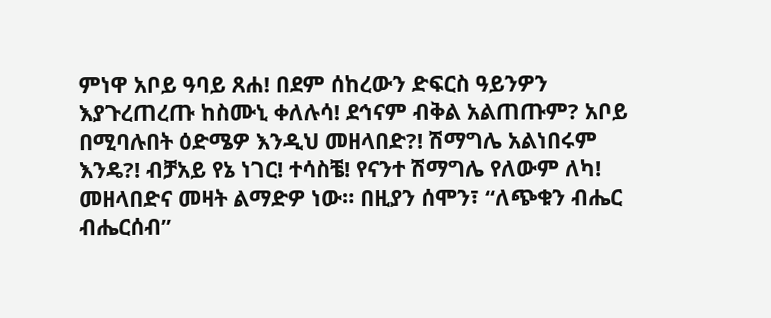ምነዋ አቦይ ዓባይ ጸሐ! በደም ሰከረውን ድፍርስ ዓይንዎን እያጉረጠረጡ ከስሙኒ ቀለሉሳ! ደኅናም ብቅል አልጠጡም? አቦይ በሚባሉበት ዕድሜዎ እንዲህ መዘላበድ?! ሽማግሌ አልነበሩም እንዴ?! ብቻአይ የኔ ነገር! ተሳስቼ! የናንተ ሽማግሌ የለውም ለካ! መዘላበድና መዛት ልማድዎ ነው። በዚያን ሰሞን፣ “ለጭቁን ብሔር ብሔርሰብ”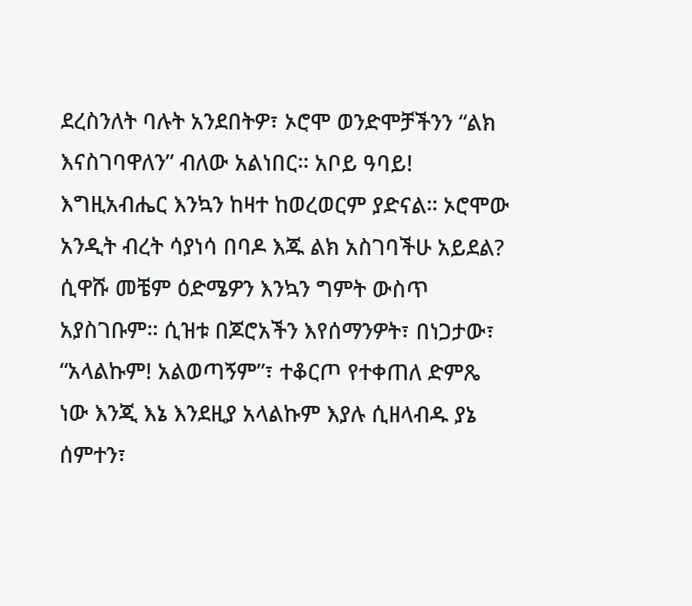ደረስንለት ባሉት አንደበትዎ፣ ኦሮሞ ወንድሞቻችንን “ልክ እናስገባዋለን” ብለው አልነበር። አቦይ ዓባይ! እግዚአብሔር እንኳን ከዛተ ከወረወርም ያድናል። ኦሮሞው አንዲት ብረት ሳያነሳ በባዶ እጁ ልክ አስገባችሁ አይደል? ሲዋሹ መቼም ዕድሜዎን እንኳን ግምት ውስጥ አያስገቡም። ሲዝቱ በጆሮአችን እየሰማንዎት፣ በነጋታው፣ “አላልኩም! አልወጣኝም”፣ ተቆርጦ የተቀጠለ ድምጼ ነው እንጂ እኔ እንደዚያ አላልኩም እያሉ ሲዘላብዱ ያኔ ሰምተን፣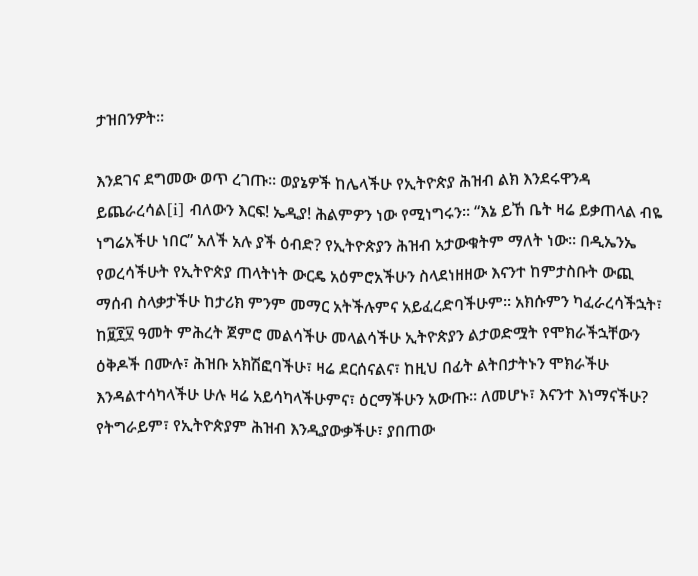ታዝበንዎት።

እንደገና ደግመው ወጥ ረገጡ። ወያኔዎች ከሌላችሁ የኢትዮጵያ ሕዝብ ልክ እንደሩዋንዳ ይጨራረሳል[i] ብለውን እርፍ! ኤዲያ! ሕልምዎን ነው የሚነግሩን። “እኔ ይኸ ቤት ዛሬ ይቃጠላል ብዬ ነግሬአችሁ ነበር” አለች አሉ ያች ዕብድ? የኢትዮጵያን ሕዝብ አታውቁትም ማለት ነው። በዲኤንኤ የወረሳችሁት የኢትዮጵያ ጠላትነት ውርዴ አዕምሮአችሁን ስላደነዘዘው እናንተ ከምታስቡት ውጪ ማሰብ ስላቃታችሁ ከታሪክ ምንም መማር አትችሉምና አይፈረድባችሁም። አክሱምን ካፈራረሳችኋት፣ ከ፱፻፶ ዓመት ምሕረት ጀምሮ መልሳችሁ መላልሳችሁ ኢትዮጵያን ልታወድሟት የሞክራችኋቸውን ዕቅዶች በሙሉ፣ ሕዝቡ አክሽፎባችሁ፣ ዛሬ ደርሰናልና፣ ከዚህ በፊት ልትበታትኑን ሞክራችሁ እንዳልተሳካላችሁ ሁሉ ዛሬ አይሳካላችሁምና፣ ዕርማችሁን አውጡ። ለመሆኑ፣ እናንተ እነማናችሁ? የትግራይም፣ የኢትዮጵያም ሕዝብ እንዲያውቃችሁ፣ ያበጠው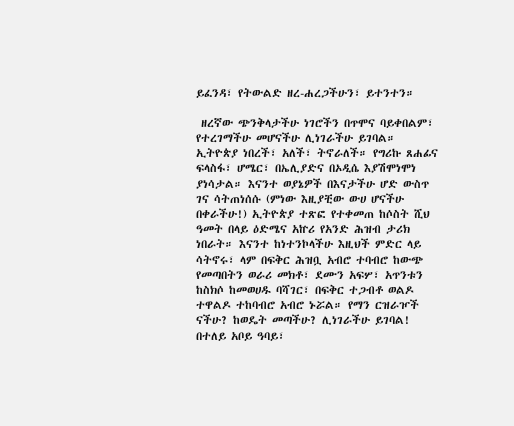ይፈንዳ፣ የትውልድ ዘረ-ሐረጋችሁን፣ ይተንተን።

 ዘረኛው ጭንቅላታችሁ ነገሮችን በጥሞና ባይቀበልም፣ የተረገማችሁ መሆናችሁ ሊነገራችሁ ይገባል። ኢትዮጵያ ነበረች፣ አለች፣ ትኖራለች። የግሪኩ ጸሐፊና ፍላስፋ፣ ሆሜር፣ በኤሊያድና በኦዲሴ እያሽሞነሞነ ያነሳታል። እናንተ ወያኔዎች በእናታችሁ ሆድ ውስጥ ገና ሳትጠነሰሱ (ምነው እዚያቺው ውሀ ሆናችሁ በቀራችሁ!) ኢትዮጵያ ተጽፎ የተቀመጠ ከሶስት ሺህ ዓመት በላይ ዕድሜና አኵሪ የአንድ ሕዝብ ታሪክ ነበራት። እናንተ ከነተንኮላችሁ እዚህች ምድር ላይ ሳትኖሩ፣ ላም በፍቅር ሕዝቧ አብሮ ተባብሮ ከውጭ የመጣበትን ወራሪ መክቶ፣ ደሙን አፍሦ፣ አጥንቱን ከስክሶ ከመወሀዱ ባሻገር፣ በፍቅር ተጋብቶ ወልዶ ተዋልዶ ተከባብሮ አብሮ ኑሯል። የማን ርዝራዦች ናችሁ? ከወዴት መጣችሁ? ሊነገራችሁ ይገባል! በተለይ አቦይ ዓባይ፣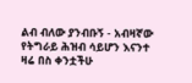ልብ ብለው ያንብቡኝ - አብዛኛው የትግራይ ሕዝብ ሳይሆን እናንተ ዛሬ በስ ቀንቷችሁ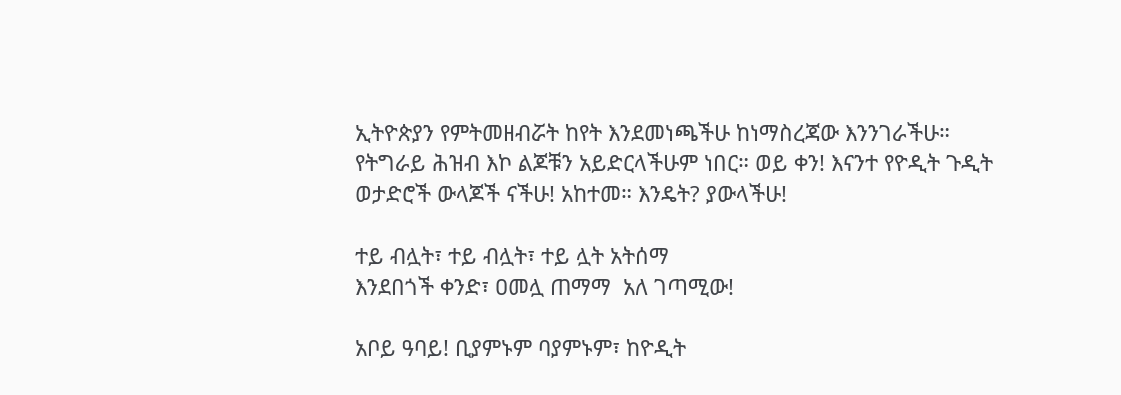ኢትዮጵያን የምትመዘብሯት ከየት እንደመነጫችሁ ከነማስረጃው እንንገራችሁ። የትግራይ ሕዝብ እኮ ልጆቹን አይድርላችሁም ነበር። ወይ ቀን! እናንተ የዮዲት ጉዲት ወታድሮች ውላጆች ናችሁ! አከተመ። እንዴት? ያውላችሁ!

ተይ ብሏት፣ ተይ ብሏት፣ ተይ ሏት አትሰማ
እንደበጎች ቀንድ፣ ዐመሏ ጠማማ  አለ ገጣሚው!

አቦይ ዓባይ! ቢያምኑም ባያምኑም፣ ከዮዲት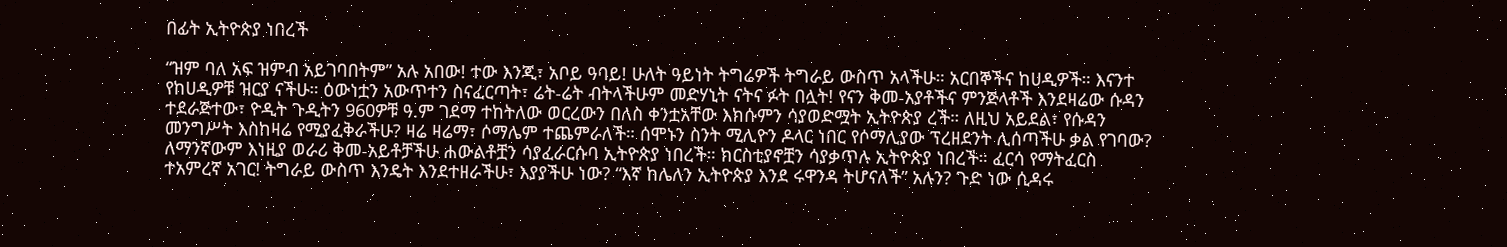በፊት ኢትዮጵያ ነበረች

“ዝም ባለ አፍ ዝምብ አይገባበትም” አሉ አበው! ተው እንጂ፣ አቦይ ዓባይ! ሁለት ዓይነት ትግሬዎች ትግራይ ውስጥ አላችሁ። አርበኞችና ከሀዲዎች። እናንተ የከሀዲዎቹ ዝርያ ናችሁ። ዕውነቷን አውጥተን ስናፈርጣት፣ ሬት-ሬት ብትላችሁም መድሃኒት ናትና ፉት በሏት! የናን ቅመ-አያቶችና ምንጅላቶች እንደዛሬው ሱዳን ተደራጅተው፣ ዮዲት ጉዲትን 960ዎቹ ዓ.ም ገደማ ተከትለው ወርረውን በለስ ቀንቷአቸው እክሱምን ሳያወድሟት ኢትዮጵያ ረች። ለዚህ አይደል፣ የሱዳን መንግሥት እስከዛሬ የሚያፈቅራችሁ? ዛሬ ዛሬማ፣ ሶማሌም ተጨምራለች። ሰሞኑን ስንት ሚሊዮን ዶላር ነበር የሶማሊያው ፕረዘደንት ሊሰጣችሁ ቃል የገባው? ለማንኛውም እነዚያ ወራሪ ቅመ-አይቶቻችሁ ሐውልቶቿን ሳያፈራርሱባ ኢትዮጵያ ነበረች። ክርስቲያኖቿን ሳያቃጥሉ ኢትዮጵያ ነበረች። ፈርሳ የማትፈርስ ተአምረኛ አገር! ትግራይ ውስጥ እንዴት እንደተዘራችሁ፣ እያያችሁ ነው? “እኛ ከሌለን ኢትዮጵያ እንደ ሩዋንዳ ትሆናለች” አሉን? ጉድ ነው ሲዳሩ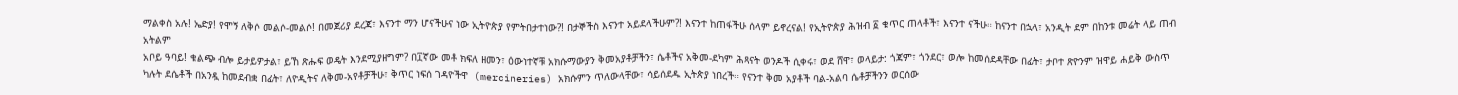ማልቀስ አሉ! ኤድያ! የሞኝ ለቅሶ መልሶ-መልሶ! በመጀሪያ ደረጃ፣ እናንተ ማን ሆናችሁና ነው ኢትዮጵያ የምትበታተነው?! በታኞችስ እናንተ አይደላችሁም?! እናንተ ከጠፋችሁ ሰላም ይኖረናል! የኢትዮጵያ ሕዝብ ፩ ቁጥር ጠላቶች፣ እናንተ ናችሁ። ከናንተ በኋላ፣ አንዲት ደም በከንቱ መሬት ላይ ጠብ አትልም
አቦይ ዓባይ! ቁልጭ ብሎ ይታይዎታል፣ ይኸ ጽሑፍ ወዴት እንደሚያዘግም? በ፲ኛው መቶ ክፍለ ዘመን፣ ዕውነተኛቹ አክሱማውያን ቅመአያቶቻችን፣ ሴቶችና አቅመ-ደካም ሕጻናት ወንዶች ሲቀሩ፣ ወደ ሸዋ፣ ወላይታ: ጎጃም፣ ጎንደር፣ ወሎ ከመሰደዳቸው በፊት፣ ታቦተ ጽዮንም ዝዋይ ሐይቅ ውስጥ ካሉት ደሴቶች በአንዷ ከመደብቋ በፊት፣ ለዮዲትና ለቅመ-አየቶቻችሁ፣ ቅጥር ነፍሰ ገዳዮችዋ  (mercineries) አክሱምን ጥለውላቸው፣ ሳይሰደዱ ኢትጵያ ነበረች። የናንተ ቅመ አያቶች ባል-አልባ ሴቶቻችንን ወርሰው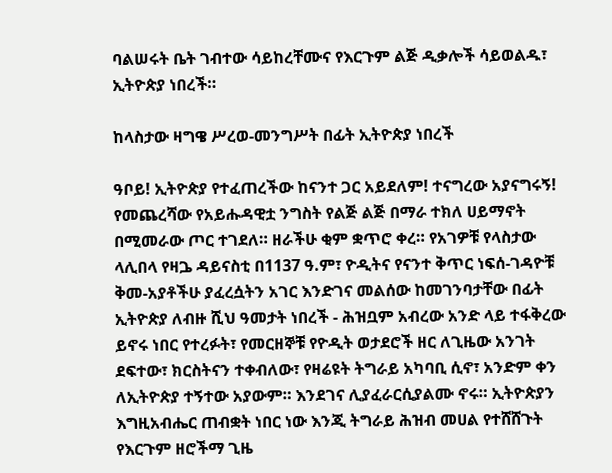ባልሠሩት ቤት ገብተው ሳይከረቸሙና የእርጉም ልጅ ዲቃሎች ሳይወልዱ፣ ኢትዮጵያ ነበረች።

ከላስታው ዛግዌ ሥረወ-መንግሥት በፊት ኢትዮጵያ ነበረች

ዓቦይ! ኢትዮጵያ የተፈጠረችው ከናንተ ጋር አይደለም! ተናግረው አያናግሩኝ! የመጨረሻው የአይሑዳዊቷ ንግስት የልጅ ልጅ በማራ ተክለ ሀይማኖት በሚመራው ጦር ተገደለ። ዘራችሁ ቂም ቋጥሮ ቀረ። የአገዎቹ የላስታው ላሊበላ የዛጔ ዳይናስቲ በ1137 ዓ.ም፣ ዮዲትና የናንተ ቅጥር ነፍሰ-ገዳዮቹ ቅመ-አያቶችሁ ያፈረሷትን አገር እንድገና መልሰው ከመገንባታቸው በፊት ኢትዮጵያ ለብዙ ሺህ ዓመታት ነበረች - ሕዝቧም አብረው አንድ ላይ ተፋቅረው ይኖሩ ነበር የተረፉት፣ የመርዘኞቹ የዮዲት ወታደሮች ዘር ለጊዜው አንገት ደፍተው፣ ክርስትናን ተቀብለው፣ የዛሬዩት ትግራይ አካባቢ ሲኖ፣ አንድም ቀን ለኢትዮጵያ ተኝተው አያውም። እንደገና ሊያፈራርሲያልሙ ኖሩ። ኢትዮጵያን እግዚአብሔር ጠብቋት ነበር ነው እንጂ ትግራይ ሕዝብ መሀል የተሸሸጉት የእርጉም ዘሮችማ ጊዜ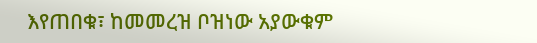እየጠበቁ፣ ከመመረዝ ቦዝነው አያውቁም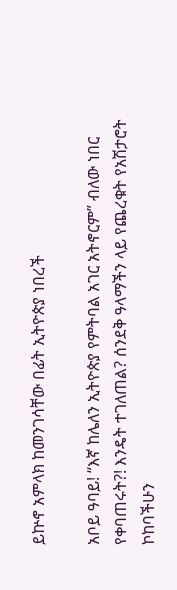ይኵኖ አምላክ ከመንገሳቸው በፊት ኢትዮጵያ ነበረች

አቦይ ዓባይ! “እኛ ከሌለን ኢትዮጵያ የምትባል አገር አትኖርም” ብለው ነበር የቀባጠሩት?! እንዴት ተገለጠል? ሰንደቅ ዓላማችን ላይ የጨረቁት የአሽታሮት ኮከባችሁን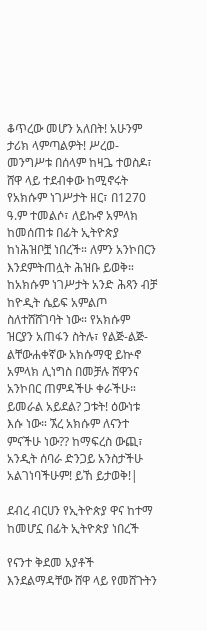ቆጥረው መሆን አለበት! አሁንም ታሪክ ላምጣልዎት! ሥረወ-መንግሥቱ በሰላም ከዛጔ ተወስዶ፣ ሸዋ ላይ ተደብቀው ከሚኖሩት የአክሱም ነገሥታት ዘር፣ በ1270 ዓ.ም ተመልሶ፣ ለይኩኖ አምላክ ከመሰጠቱ በፊት ኢትዮጵያ ከነሕዝቦቿ ነበረች። ለምን አንኮበርን እንደምትጠሏት ሕዝቡ ይወቅ። ከአክሱም ነገሥታት አንድ ሕጻን ብቻ ከዮዲት ሴይፍ አምልጦ ስለተሸሸገባት ነው። የአክሱም ዝርያን አጠፋን ስትሉ፣ የልጅ-ልጅ-ልቸውሐቀኛው አክሱማዊ ይኵኖ አምላክ ሊነግስ በመቻሉ ሸዋንና አንኮበር ጠምዳችሁ ቀራችሁ። ይመራል አይደል? ጋቱት! ዕውነቱ እሱ ነው። ኧረ አክሱም ለናንተ ምናችሁ ነው?? ከማፍረስ ውጪ፣ አንዲት ሰባራ ድንጋይ አንስታችሁ አልገነባችሁም! ይኸ ይታወቅ!|

ደብረ ብርሀን የኢትዮጵያ ዋና ከተማ ከመሆኗ በፊት ኢትዮጵያ ነበረች

የናንተ ቅደመ አያቶች እንደልማዳቸው ሸዋ ላይ የመሸጉትን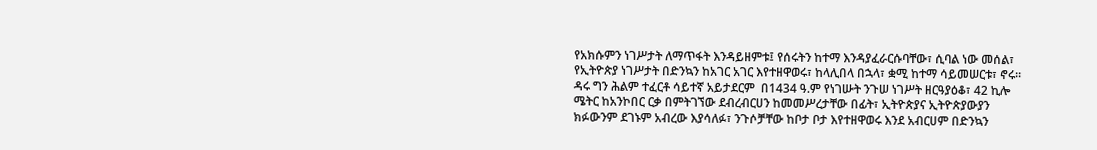የአክሱምን ነገሥታት ለማጥፋት እንዳይዘምቱ፤ የሰሩትን ከተማ እንዳያፈራርሱባቸው፣ ሲባል ነው መሰል፣ የኢትዮጵያ ነገሥታት በድንኳን ከአገር አገር እየተዘዋወሩ፣ ከላሊበላ በኋላ፣ ቋሚ ከተማ ሳይመሠርቱ፣ ኖሩ። ዳሩ ግን ሕልም ተፈርቶ ሳይተኛ አይታደርም  በ1434 ዓ.ም የነገሡት ንጉሠ ነገሥት ዘርዓያዕቆ፣ 42 ኪሎ ሜትር ከአንኮበር ርቃ በምትገኘው ደብረብርሀን ከመመሥረታቸው በፊት፣ ኢትዮጵያና ኢትዮጵያውያን ክፉውንም ደገኑም አብረው እያሳለፉ፣ ንጉሶቻቸው ከቦታ ቦታ እየተዘዋወሩ እንደ አብርሀም በድንኳን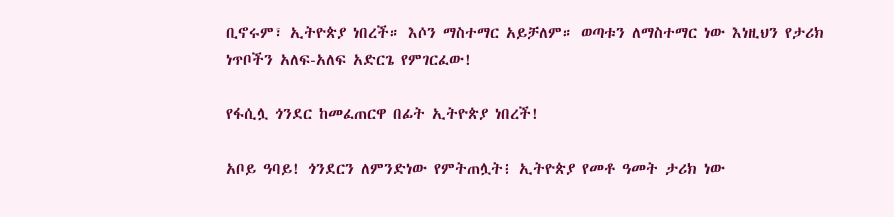ቢኖሩም፣ ኢትዮጵያ ነበረች። እሶን ማስተማር አይቻለም። ወጣቱን ለማስተማር ነው እነዚህን የታሪክ ነጥቦችን አለፍ-አለፍ አድርጌ የምገርፈው!

የፋሲሏ ጎንደር ከመፈጠርዋ በፊት ኢትዮጵያ ነበረች!

አቦይ ዓባይ! ጎንደርን ለምንድነው የምትጠሏት፧ ኢትዮጵያ የመቶ ዓመት ታሪክ ነው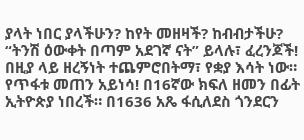ያላት ነበር ያላችሁን? ከየት መዘዛች? ከብብታችሁ?  “ትንሽ ዕውቀት በጣም አደገኛ ናት” ይላሉ፣ ፈረንጆች! በዚያ ላይ ዘረኝነት ተጨምሮበትማ፣ የቋያ እሳት ነው። የጥፋቱ መጠን አይነሳ! በ16ኛው ክፍለ ዘመን በፊት ኢትዮጵያ ነበረች። በ1636 አጼ ፋሲለደስ ጎንደርን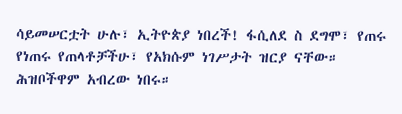ሳይመሠርቷት ሁሉ፣ ኢትዮጵያ ነበረች! ፋሲለደ ስ ደግሞ፣ የጠሩ የነጠሩ የጠላቶቻችሁ፣ የአክሱም ነገሥታት ዝርያ ናቸው። ሕዝቦችዋም አብረው ነበሩ።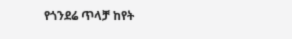የጎንደሬ ጥላቻ ከየት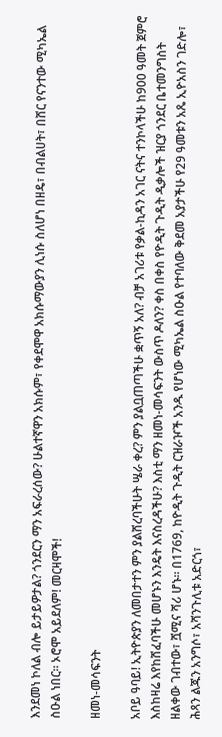እንደመነ ኮለል ብሎ ይታይዎታል? ጎንደርን ማን አፍራረሰው? ሁልተኛዋን አክሱም፣ የቀደሞዋ አክሱማውያን ሊነሱ ስለሆነ በዘዴ፣ በብልሀት፣ በሸር የናንተው ሚካኤል ስዑል ነበር። ኦሮሞ አይደለም! መርዛሞች!

ዘመነ-መሳፍንት

አቦይ ዓባይ! ኢትዮጵያን ለመበታተን ምን ያልሸረባችሁት ሤራ ቀረ? ምን ያልቧጠጣችሁ ቋጥኝ አለ? ብቻ አገሪቱ የቃል-ኪዳን አገር ናትና ተንኮላችሁ ከ900 ዓመት ጀምሮ እስከዛሬ እየከሸፈባችሁ መሆኑን እንዴት እናስረዳችሁ? እስቲ ማን ዘመነ-መሳፍንት ውስጥ ዶለን? ቀስ በቀስ የዮዲት ጉዲት ዲቃሎች ዝርያ ጎንደር ቤተመንግስት ዘልቀው ገብተው፣ ሿሚና ሻሪ ሆኑ። በ1769, ከዮዲት ጉዲት ርዝራዦች አንዱ የሆነው ሚካኤል ስዑል የተባለው ቅደመ አያታችሁ የ29 ዓመቱን አጼ ኢዮአስን ገድሎ፣ ሕጻን ልጁን አንግሶ፣ አሻንጉሊቱ አድርጎ፣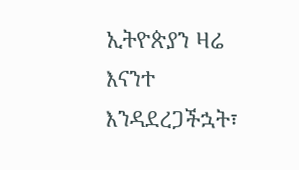ኢትዮጵያን ዛሬ እናንተ እንዳደረጋችኋት፣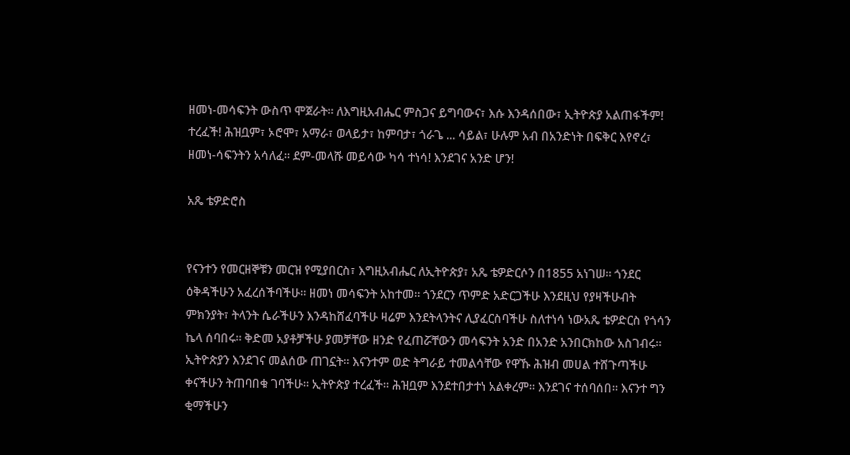ዘመነ-መሳፍንት ውስጥ ሞጀራት። ለእግዚአብሔር ምስጋና ይግባውና፣ እሱ እንዳሰበው፣ ኢትዮጵያ አልጠፋችም! ተረፈች! ሕዝቧም፣ ኦሮሞ፣ አማራ፣ ወላይታ፣ ከምባታ፣ ጎራጌ ... ሳይል፣ ሁሉም አብ በአንድነት በፍቅር እየኖረ፣ ዘመነ-ሳፍንትን አሳለፈ። ደም-መላሹ መይሳው ካሳ ተነሳ! እንደገና አንድ ሆን!

አጼ ቴዎድሮስ


የናንተን የመርዘኞቹን መርዝ የሚያበርስ፣ እግዚአብሔር ለኢትዮጵያ፣ አጼ ቴዎድርሶን በ1855 አነገሠ። ጎንደር ዕቅዳችሁን አፈረሰችባችሁ። ዘመነ መሳፍንት አከተመ። ጎንደርን ጥምድ አድርጋችሁ እንደዚህ የያዛችሁብት ምክንያት፣ ትላንት ሴራችሁን እንዳከሸፈባችሁ ዛሬም እንደትላንትና ሊያፈርስባችሁ ስለተነሳ ነውአጼ ቴዎድርስ የጎሳን ኬላ ሰባበሩ። ቅድመ አያቶቻችሁ ያመቻቸው ዘንድ የፈጠሯቸውን መሳፍንት አንድ በአንድ አንበርክከው አስገብሩ። ኢትዮጵያን እንደገና መልሰው ጠገኗት። እናንተም ወድ ትግራይ ተመልሳቸው የዋኹ ሕዝብ መሀል ተሸጉጣችሁ ቀናችሁን ትጠባበቁ ገባችሁ። ኢትዮጵያ ተረፈች። ሕዝቧም እንደተበታተነ አልቀረም። እንደገና ተሰባሰበ። እናንተ ግን ቂማችሁን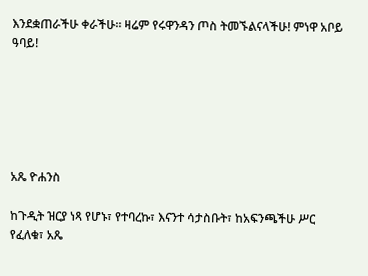እንደቋጠራችሁ ቀራችሁ። ዛሬም የሩዋንዳን ጦስ ትመኙልናላችሁ! ምነዋ አቦይ ዓባይ!






አጼ ዮሐንስ

ከጉዲት ዝርያ ነጻ የሆኑ፣ የተባረኩ፣ እናንተ ሳታስቡት፣ ከአፍንጫችሁ ሥር የፈለቁ፣ አጼ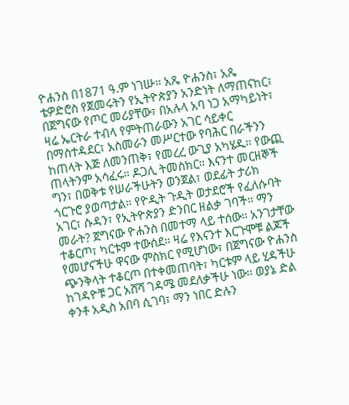ዮሐንስ በ1871 ዓ.ም ነገሡ። አጼ ዮሐንስ፣ አጼ ቴዎድሮስ የጀመሩትን የኢትዮጵያን አንድነት ለማጠናከር፣ በጀግናው የጦር መሪያቸው፣ በአሉላ አባ ነጋ አማካይነት፣ ዛሬ ኤርትራ ተብላ የምትጠራውን አገር ሳይቀር በማስተዳደር፣ አስመራን መሥርተው የባሕር በራችንን ከጠላት እጅ ለመንጠቅ፣ የመረረ ውጊያ አካሄዱ። የውጪ ጠላትንም አሳፈሩ። ዶጋሊ ትመስክር። እናንተ መርዘኞች ግን፣ በወቅቱ የሠራችሁትን ወንጀል፣ ወደፊት ታሪክ ጎርጉሮ ያወጣታል። የዮዲት ጉዲት ወታደሮች የፈለሱባት አገር፣ ሱዳን፣ የኢትዮጵያን ድንበር ዘልቃ ገባች። ማን መራት? ጀግናው ዮሐንስ በመተማ ላይ ተሰው። አንገታቸው ተቆርጦ፣ ካርቱም ተውሰደ። ዛሬ የእናንተ እርጉሞቹ ልጆች የመሆናችሁ ዋናው ምስክር የሚሆነው፣ በጀግናው ዮሐንስ ጭንቅላት ተቆርጦ በተቀመጠባት፣ ካርቱም ላይ ሂዳችሁ ከገዳዮቹ ጋር አሸሻ ገዳሜ መደለቃችሁ ነው። ወያኔ ድል ቀንቶ አዲስ አበባ ሲገባ፣ ማን ነበር ድሉን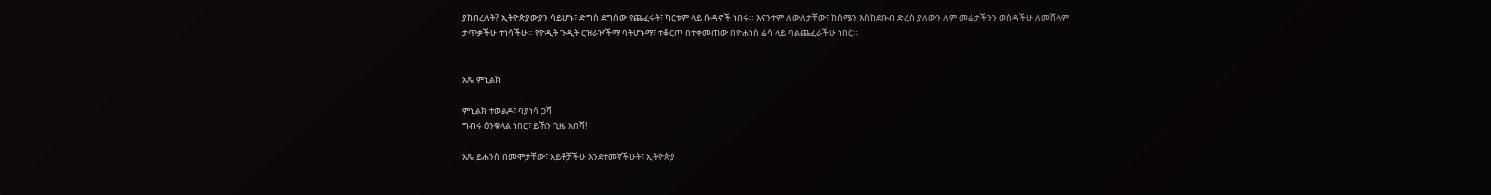ያከበረለት? ኢትዮጵያውያን ሳይሆኑ፣ ድግስ ደግሰው የጨፈሩት፣ ካርቱም ላይ ሱዳኖች ነበሩ። እናንተም ለውለታቸው፣ ከሰሜን እስከደቡብ ድረስ ያለውን ለም መሬታችንን ወስዳችሁ ለመሸላም ታጥቃችሁ ተነሳችሁ። የዮዲት ጉዲት ርዝራዦችማ ባትሆኑማ፣ ተቆርጦ በተቀመጠው በዮሐነስ ሬሳ ላይ ባልጨፈራችሁ ነበር።


አጼ ምኒልክ

ምኒልክ ተወልዶ፣ ባያነሳ ጋሻ
ግብሩ ዕንቁላል ነበር፣ ይኸን ጊዜ አበሻ!

አጼ ይሐንስ በመሞታቸው፣ አይቶቻችሁ እንደተመኛችሁት፣ ኢትዮጵያ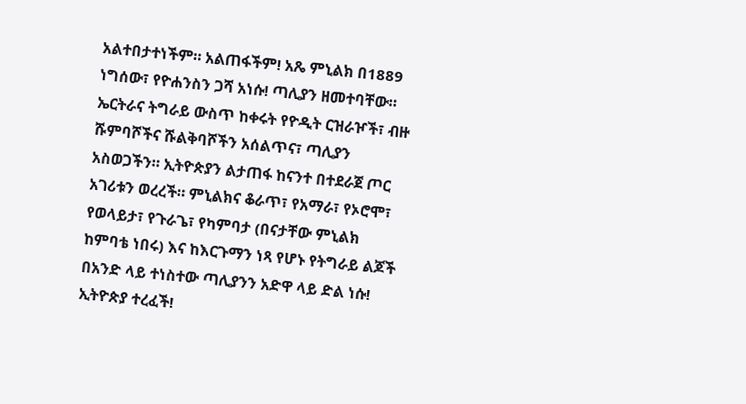አልተበታተነችም። አልጠፋችም! አጼ ምኒልክ በ1889 ነግሰው፣ የዮሐንስን ጋሻ አነሱ! ጣሊያን ዘመተባቸው። ኤርትራና ትግራይ ውስጥ ከቀሩት የዮዲት ርዝራዦች፣ ብዙ ሹምባሾችና ሹልቅባሾችን አሰልጥና፣ ጣሊያን አስወጋችን። ኢትዮጵያን ልታጠፋ ከናንተ በተደራጀ ጦር አገሪቱን ወረረች። ምኒልክና ቆራጥ፣ የአማራ፣ የኦሮሞ፣ የወላይታ፣ የጉራጌ፣ የካምባታ (በናታቸው ምኒልክ ከምባቴ ነበሩ) እና ከእርጉማን ነጻ የሆኑ የትግራይ ልጆች በአንድ ላይ ተነስተው ጣሊያንን አድዋ ላይ ድል ነሱ! ኢትዮጵያ ተረፈች!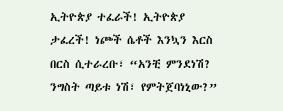ኢትዮጵያ ተፈራች! ኢትዮጵያ ታፈረች! ነጮች ሴቶች እንኳን እርስ በርስ ሲተራረቡ፣ “አንቺ ምንደነሽ? ንግስት ጣይቱ ነሽ፣ የምትጀባነኒው?”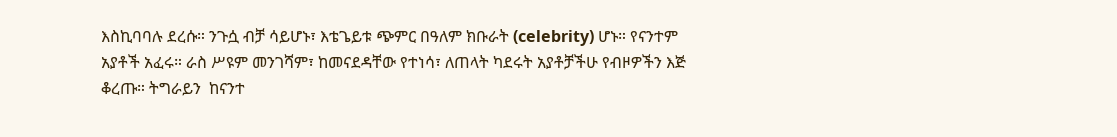እስኪባባሉ ደረሱ። ንጉሷ ብቻ ሳይሆኑ፣ እቴጌይቱ ጭምር በዓለም ክቡራት (celebrity) ሆኑ። የናንተም አያቶች አፈሩ። ራስ ሥዩም መንገሻም፣ ከመናደዳቸው የተነሳ፣ ለጠላት ካደሩት አያቶቻችሁ የብዞዎችን እጅ ቆረጡ። ትግራይን  ከናንተ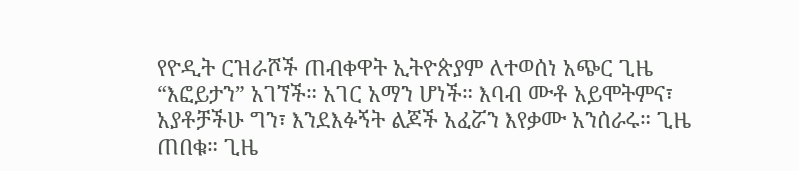የዮዲት ርዝራሾች ጠብቀዋት ኢትዮጵያም ለተወሰነ አጭር ጊዜ “እፎይታን” አገኘች። አገር አማን ሆነች። እባብ ሙቶ አይሞትምና፣ አያቶቻችሁ ግን፣ እንደእፉኝት ልጆች አፈሯን እየቃሙ አንሰራሩ። ጊዜ ጠበቁ። ጊዜ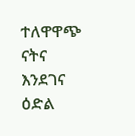ተለዋዋጭ ናትና እንደገና ዕድል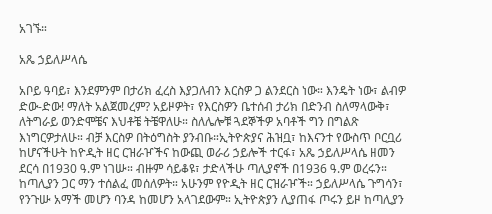አገኙ።

አጼ ኃይለሥላሴ

አቦይ ዓባይ፣ እንደምንም በታሪክ ፈረስ እያጋለብን እርስዎ ጋ ልንደርስ ነው። እንዴት ነው፣ ልብዎ ድው-ድው! ማለት አልጀመረም? አይዞዎት፣ የእርስዎን ቤተሰብ ታሪክ በድንብ ስለማላውቅ፣ ለትግራይ ወንድሞቼና እህቶቼ ትቼዋለሁ። ስለሌሎቹ ጓደኞችዎ አባቶች ግን በግልጽ እነግርዎታለሁ። ብቻ እርስዎ በትዕግስት ያንብቡ።ኢትዮጵያና ሕዝቧ፣ ከእናንተ የውስጥ ቦርቧሪ ከሆናችሁት ከዮዲት ዘር ርዝራዦችና ከውጪ ወራሪ ኃይሎች ተርፋ፣ አጼ ኃይለሥላሴ ዘመን ደርሳ በ1930 ዓ.ም ነገሡ። ብዙም ሳይቆዩ፣ ታድላችሁ ጣሊያኖች በ1936 ዓ.ም ወረሩን። ከጣሊያን ጋር ማን ተሰልፈ መሰለዎት። አሁንም የዮዲት ዘር ርዝራዦች። ኃይለሥላሴ ጉግሳን፣ የንጉሡ አማች መሆን ባንዳ ከመሆን አላገደውም። ኢትዮጵያን ሊያጠፋ ጦሩን ይዞ ከጣሊያን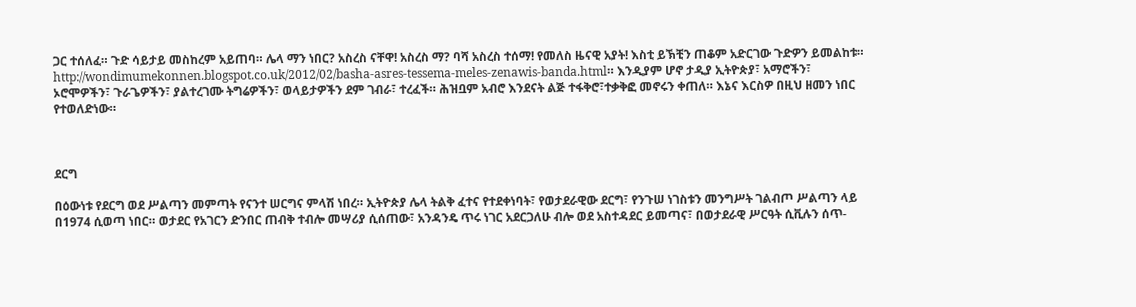ጋር ተሰለፈ። ጉድ ሳይታይ መስከረም አይጠባ። ሌላ ማን ነበር? አስረስ ናቸዋ! አስረስ ማ? ባሻ አስረስ ተሰማ! የመለስ ዜናዊ አያት! እስቲ ይኽቺን ጠቆም አድርገው ጉድዎን ይመልከቱ። http://wondimumekonnen.blogspot.co.uk/2012/02/basha-asres-tessema-meles-zenawis-banda.html። እንዲያም ሆኖ ታዲያ ኢትዮጵያ፣ አማሮችን፣ ኦሮሞዎችን፣ ጉራጌዎችን፣ ያልተረገሙ ትግሬዎችን፣ ወላይታዎችን ደም ገብራ፣ ተረፈች። ሕዝቧም አብሮ እንደናት ልጅ ተፋቅሮ፣ተቃቅፎ መኖሩን ቀጠለ። እኔና እርስዎ በዚህ ዘመን ነበር የተወለድነው።



ደርግ

በዕውነቱ የደርግ ወደ ሥልጣን መምጣት የናንተ ሠርግና ምላሽ ነበረ። ኢትዮጵያ ሌላ ትልቅ ፈተና የተደቀነባት፣ የወታደራዊው ደርግ፣ የንጉሠ ነገስቱን መንግሥት ገልብጦ ሥልጣን ላይ በ1974 ሲወጣ ነበር። ወታደር የአገርን ድንበር ጠብቅ ተብሎ መሣሪያ ሲሰጠው፣ አንዳንዴ ጥሩ ነገር አደርጋለሁ ብሎ ወደ አስተዳደር ይመጣና፣ በወታደራዊ ሥርዓት ሲቪሉን ሰጥ-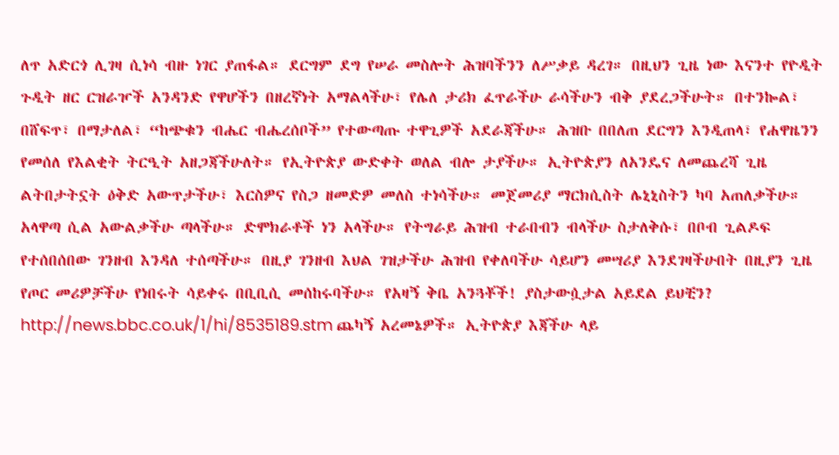ለጥ አድርጎ ሊገዛ ሲነሳ ብዙ ነገር ያጠፋል። ደርግም ደግ የሠራ መስሎት ሕዝባችንን ለሥቃይ ዳረገ። በዚህን ጊዜ ነው እናንተ የዮዲት ጉዲት ዘር ርዝራዦች አንዳንድ የዋሆችን በዘረኛነት አማልላችሁ፣ የሌለ ታሪክ ፈጥራችሁ ራሳችሁን ብቅ ያደረጋችሁት። በተንኰል፣ በሸፍጥ፣ በማታለል፣ “ከጭቁን ብሔር ብሔረሰቦች” የተውጣጡ ተዋጊዎች አደራጃችሁ። ሕዝቡ በበለጠ ደርግን እንዲጠላ፣ የሐዋዜንን የመሰለ የእልቂት ትርዒት አዘጋጃችሁለት። የኢትዮጵያ ውድቀት ወለል ብሎ ታያችሁ። ኢትዮጵያን ለአንዴና ለመጨረሻ ጊዜ ልትበታትኗት ዕቅድ አውጥታችሁ፣ እርስዎና የስጋ ዘመድዎ መለስ ተነሳችሁ። መጀመሪያ ማርክሲስት ሌኒኒስትን ካባ አጠለቃችሁ። አላዋጣ ሲል አውልቃችሁ ጣላችሁ። ድሞክራቶች ነን አላችሁ። የትግራይ ሕዝብ ተራበብን ብላችሁ ስታለቅሱ፣ በቦብ ጊልዶፍ የተሰበሰበው ገንዘብ እንዳለ ተሰጣችሁ። በዚያ ገንዘብ እህል ገዝታችሁ ሕዝብ የቀለባችሁ ሳይሆን መሣሪያ እንደገዛችሁበት በዚያን ጊዜ የጦር መሪዎቻችሁ የነበሩት ሳይቀሩ በቢቢሲ መሰከሩባችሁ። የአዛኝ ቅቤ አንጓቾች! ያስታውሷታል አይደል ይህቺን? http://news.bbc.co.uk/1/hi/8535189.stm ጨካኝ አረመኔዎች። ኢትዮጵያ እጃችሁ ላይ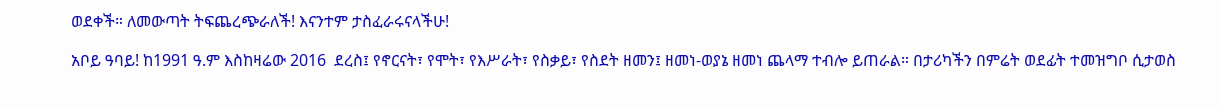ወደቀች። ለመውጣት ትፍጨረጭራለች! እናንተም ታስፈራሩናላችሁ!

አቦይ ዓባይ! ከ1991 ዓ.ም እስከዛሬው 2016  ደረስ፤ የኖርናት፣ የሞት፣ የእሥራት፣ የስቃይ፣ የስደት ዘመን፤ ዘመነ-ወያኔ ዘመነ ጨላማ ተብሎ ይጠራል። በታሪካችን በምሬት ወደፊት ተመዝግቦ ሲታወስ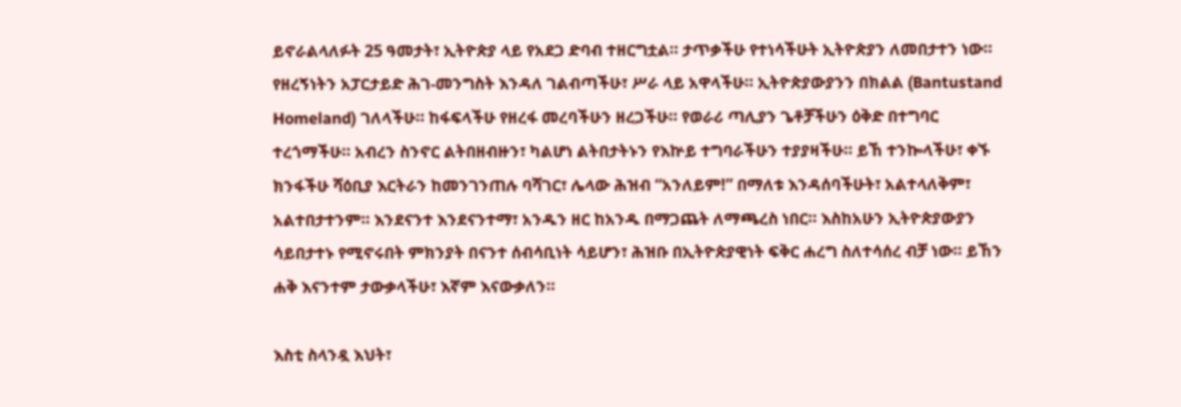ይኖራልላለፉት 25 ዓመታት፣ ኢትዮጵያ ላይ የአደጋ ድባብ ተዘርግቷል። ታጥቃችሁ የተነሳችሁት ኢትዮጵያን ለመበታተን ነው። የዘረኝነትን አፓርታይድ ሕገ-መንግስት እንዳለ ገልብጣችሁ፣ ሥራ ላይ አዋላችሁ። ኢትዮጵያውያንን በክልል (Bantustand Homeland) ገለላችሁ። ከፋፍላችሁ የዘረፋ መረባችሁን ዘረጋችሁ። የወራሪ ጣሊያን ጌቶቻችሁን ዕቅድ በተግባር ተረጎማችሁ። አብረን ስንኖር ልትበዘብዙን፣ ካልሆነ ልትበታትኑን የእኵይ ተግባራችሁን ተያያዛችሁ። ይኸ ተንኰላችሁ፣ ቀኙ ክንፋችሁ ሻዕቢያ እርትራን ከመንገንጠሉ ባሻገር፣ ሌላው ሕዝብ “አንለይም!” በማለቱ እንዳሰባችሁት፣ አልተላለቅም፣ አልተበታተንም። እንደናንተ እንደናንተማ፣ አንዱን ዘር ከአንዱ በማጋጨት ለማጫረስ ነበር። እስከአሁን ኢትዮጵያውያን ሳይበታተኑ የሚኖሩበት ምክንያት በናንተ ሰብሳቢነት ሳይሆን፣ ሕዝቡ በኢትዮጵያዊነት ፍቅር ሐረግ ስለተሳሰረ ብቻ ነው። ይኸን ሐቅ እናንተም ታውቃላችሁ፣ እኛም እናውቃለን።

እስቲ ስላንዷ እህት፣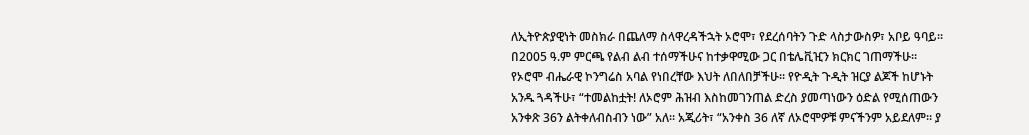ለኢትዮጵያዊነት መስክራ በጨለማ ስላዋረዳችኋት ኦሮሞ፣ የደረሰባትን ጉድ ላስታውስዎ፣ አቦይ ዓባይ። በ2005 ዓ.ም ምርጫ የልብ ልብ ተሰማችሁና ከተቃዋሚው ጋር በቴሌቪዢን ክርክር ገጠማችሁ። የኦሮሞ ብሔራዊ ኮንግሬስ አባል የነበረቸው እህት ለበለበቻችሁ። የዮዲት ጉዲት ዝርያ ልጆች ከሆኑት አንዱ ጓዳችሁ፣ “ተመልከቷት! ለኦሮም ሕዝብ እስከመገንጠል ድረስ ያመጣነውን ዕድል የሚሰጠውን አንቀጽ 36ን ልትቀለብስብን ነው” አለ። አጂሪት፣ “አንቀስ 36 ለኛ ለኦሮሞዎቹ ምናችንም አይደለም። ያ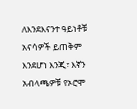ለእንደእናንተ ዓይነቶቹ አናሳዎች ይጠቅም እንደሆነ እንጂ፣ እኛን አብላጫዎቹ የኦሮሞ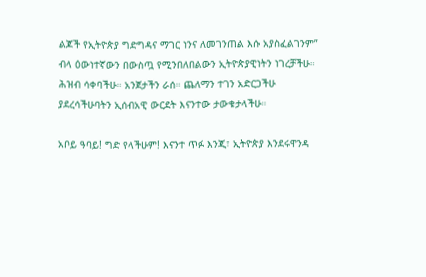ልጆች የኢትዮጵያ ግድግዳና ማገር ነንና ለመገንጠል እሱ አያስፈልገንም” ብላ ዕውነተኛውን በውስጧ የሚንበለበልውን ኢትዮጵያዊነትን ነገረቻችሁ። ሕዝብ ሳቀባችሁ። አንጀታችን ራሰ። ጨለማን ተገን አድርጋችሁ ያደረሳችሁባትን ኢሰብአዊ ውርደት እናንተው ታውቁታላችሁ።

አቦይ ዓባይ! ግድ የላችሁም! እናንተ ጥፉ እንጂ፣ ኢትዮጵያ እንደሩዋንዳ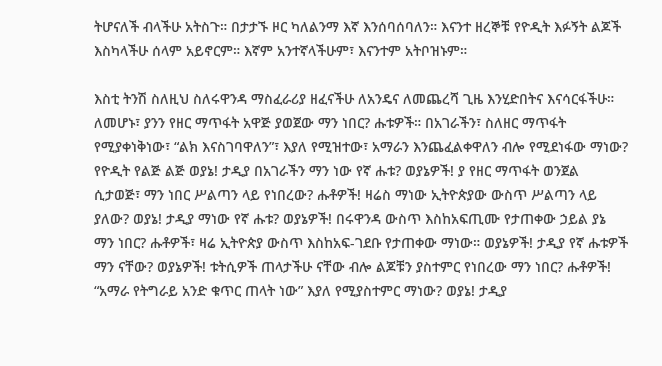ትሆናለች ብላችሁ አትስጉ። በታታኙ ዞር ካለልንማ እኛ እንሰባሰባለን። እናንተ ዘረኞቹ የዮዲት እፉኝት ልጆች እስካላችሁ ሰላም አይኖርም። እኛም አንተኛላችሁም፣ እናንተም አትቦዝኑም።

እስቲ ትንሽ ስለዚህ ስለሩዋንዳ ማስፈራሪያ ዘፈናችሁ ለአንዴና ለመጨረሻ ጊዜ እንሂድበትና እናሳርፋችሁ። ለመሆኑ፣ ያንን የዘር ማጥፋት አዋጅ ያወጀው ማን ነበር? ሑቱዎች። በአገራችን፣ ስለዘር ማጥፋት የሚያቀነቅነው፣ “ልክ እናስገባዋለን”፣ እያለ የሚዝተው፣ አማራን እንጨፈልቀዋለን ብሎ የሚደነፋው ማነው? የዮዲት የልጅ ልጅ ወያኔ! ታዲያ በአገራችን ማን ነው የኛ ሑቱ? ወያኔዎች! ያ የዘር ማጥፋት ወንጀል ሲታወጅ፣ ማን ነበር ሥልጣን ላይ የነበረው? ሑቶዎች! ዛሬስ ማነው ኢትዮጵያው ውስጥ ሥልጣን ላይ ያለው? ወያኔ! ታዲያ ማነው የኛ ሑቱ? ወያኔዎች! በሩዋንዳ ውስጥ እስከአፍጢሙ የታጠቀው ኃይል ያኔ ማን ነበር? ሑቶዎች፣ ዛሬ ኢትዮጵያ ውስጥ እስከአፍ-ገደቡ የታጠቀው ማነው። ወያኔዎች! ታዲያ የኛ ሑቱዎች ማን ናቸው? ወያኔዎች! ቱትሲዎች ጠላታችሁ ናቸው ብሎ ልጆቹን ያስተምር የነበረው ማን ነበር? ሑቶዎች!  “አማራ የትግራይ አንድ ቁጥር ጠላት ነው” እያለ የሚያስተምር ማነው? ወያኔ! ታዲያ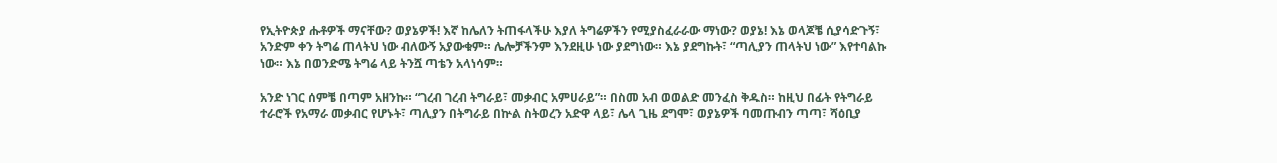የኢትዮጵያ ሑቶዎች ማናቸው? ወያኔዎች! እኛ ከሌለን ትጠፋላችሁ እያለ ትግሬዎችን የሚያስፈራራው ማነው? ወያኔ! እኔ ወላጆቼ ሲያሳድጉኝ፣ አንድም ቀን ትግሬ ጠላትህ ነው ብለውኝ አያውቁም። ሌሎቻችንም እንደዚሁ ነው ያደግነው። እኔ ያደግኩት፣ “ጣሊያን ጠላትህ ነው” እየተባልኩ ነው። እኔ በወንድሜ ትግሬ ላይ ትንሿ ጣቴን አላነሳም።

አንድ ነገር ሰምቼ በጣም አዘንኩ። “ገረብ ገረብ ትግራይ፣ መቃብር አምሀራይ”። በስመ አብ ወወልድ መንፈስ ቅዱስ። ከዚህ በፊት የትግራይ ተራሮች የአማራ መቃብር የሆኑት፣ ጣሊያን በትግራይ በኵል ስትወረን አድዋ ላይ፣ ሌላ ጊዜ ደግሞ፣ ወያኔዎች ባመጡብን ጣጣ፣ ሻዕቢያ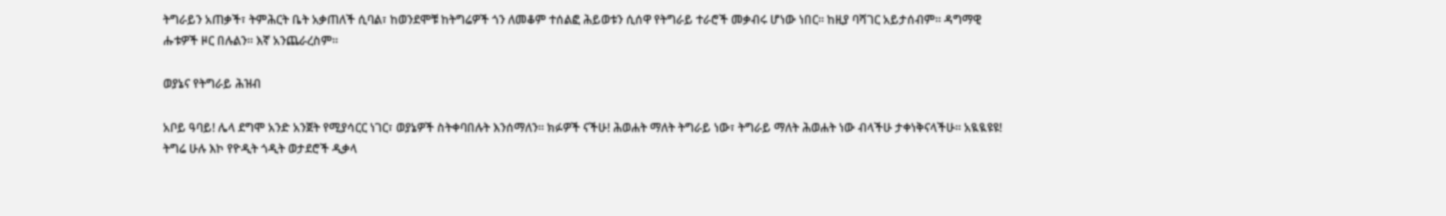ትግራይን አጠቃች፣ ትምሕርት ቤት አቃጠለች ሲባል፣ ከወንደሞቹ ከትግሬዎች ጎን ለመቆም ተሰልፎ ሕይወቱን ሲሰዋ የትግራይ ተራሮች መቃብሩ ሆነው ነበር። ከዚያ ባሻገር አይታሰብም። ዳግማዊ ሑቱዎች ዞር በሉልን። እኛ አንጨራረስም።

ወያኔና የትግራይ ሕዝብ

አቦይ ዓባይ! ሌላ ደግሞ አንድ አንጀት የሚያሳርር ነገር፣ ወያኔዎች ስትቀባበሉት እንሰማለን። ክፉዎች ናችሁ! ሕወሐት ማለት ትግራይ ነው፣ ትግራይ ማለት ሕወሐት ነው ብላችሁ ታቀነቅናላችሁ። አዪዪዩዩ! ትግሬ ሁሉ እኮ የዮዲት ጎዲት ወታደሮች ዲቃላ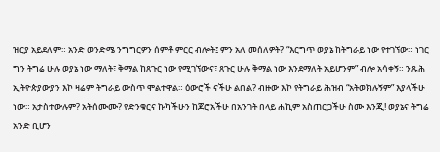ዝርያ አይደለም። አንድ ወንድሜ ንግግርዎን ሰምቶ ምርር ብሎት፤ ምን አለ መሰለዎት? “እርግጥ ወያኔ ከትግራይ ነው የተገኘው። ነገር ግን ትግሬ ሁሉ ወያኔ ነው ማለት፣ ቅማል ከጸጉር ነው የሚገኘውና፣ ጸጉር ሁሉ ቅማል ነው እንደማለት አይሆንም” ብሎ አሳቀኝ። ንጹሕ ኢትዮጵያውያን እኮ ዛሬም ትግራይ ውስጥ ሞልተዋል። ዕውሮች ናችሁ ልበል? ብዙው እኮ የትግራይ ሕዝብ “አትወክሉኝም” እያላችሁ ነው። አታስተውሉም? አትሰሙሙ? የድንቁርና ኩካችሁን ከጆሮአችሁ በአንገት በላይ ሐኪም አስጠርጋችሁ ስሙ እንጂ! ወያኔና ትግሬ አንድ ቢሆን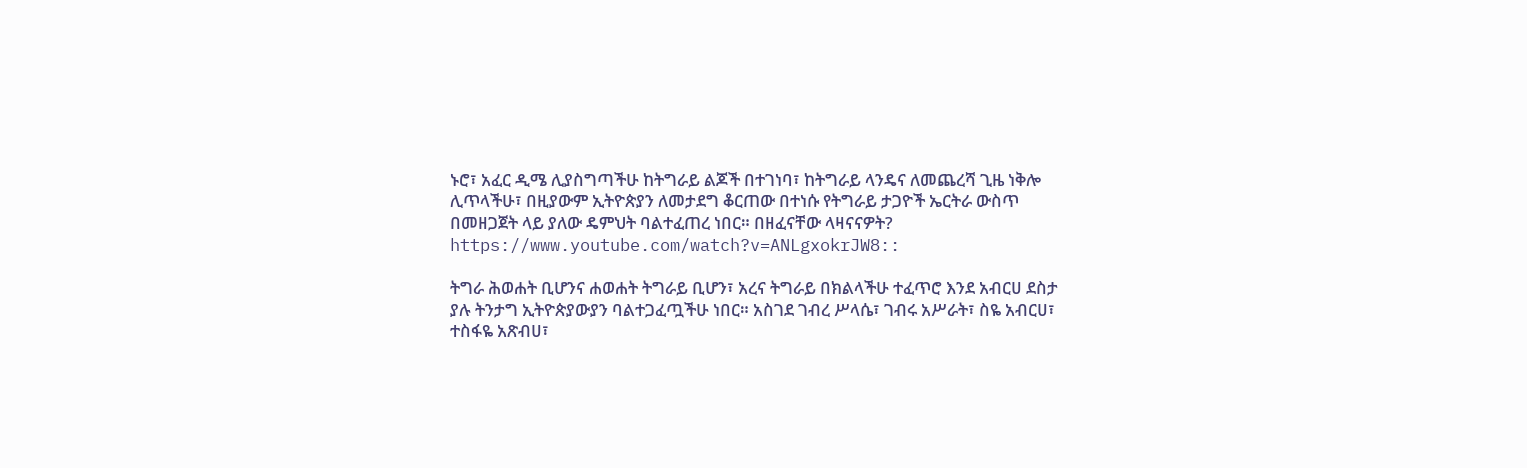ኑሮ፣ አፈር ዲሜ ሊያስግጣችሁ ከትግራይ ልጆች በተገነባ፣ ከትግራይ ላንዴና ለመጨረሻ ጊዜ ነቅሎ ሊጥላችሁ፣ በዚያውም ኢትዮጵያን ለመታደግ ቆርጠው በተነሱ የትግራይ ታጋዮች ኤርትራ ውስጥ በመዘጋጀት ላይ ያለው ዴምህት ባልተፈጠረ ነበር። በዘፈናቸው ላዛናናዎት? https://www.youtube.com/watch?v=ANLgxokrJW8::

ትግራ ሕወሐት ቢሆንና ሐወሐት ትግራይ ቢሆን፣ አረና ትግራይ በክልላችሁ ተፈጥሮ እንደ አብርሀ ደስታ ያሉ ትንታግ ኢትዮጵያውያን ባልተጋፈጧችሁ ነበር። አስገደ ገብረ ሥላሴ፣ ገብሩ አሥራት፣ ስዬ አብርሀ፣ ተስፋዬ አጽብሀ፣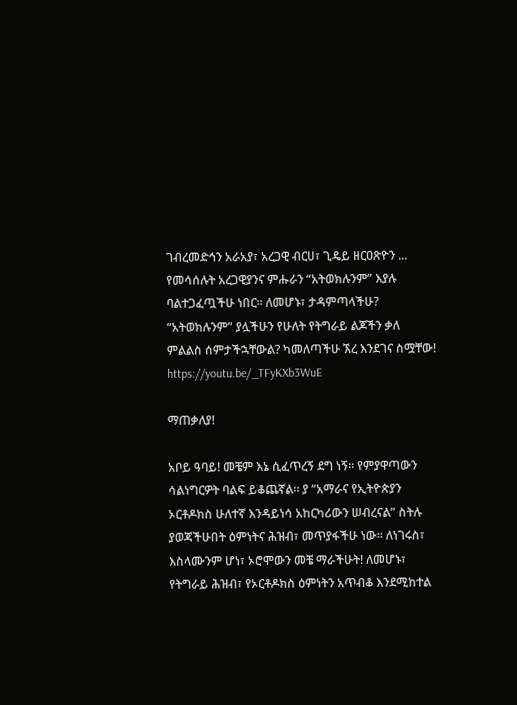ገብረመድኅን አራአያ፣ አረጋዊ ብርሀ፣ ጊዴይ ዘርዐጽዮን ... የመሳሰሉት አረጋዊያንና ምሑራን “አትወክሉንም” እያሉ ባልተጋፈጧችሁ ነበር። ለመሆኑ፣ ታዳምጣላችሁ? “አትወክሉንም” ያሏችሁን የሁለት የትግራይ ልጆችን ቃለ ምልልስ ሰምታችኋቸውል? ካመለጣችሁ ኧረ እንደገና ስሟቸው! https://youtu.be/_TFyKXb3WuE

ማጠቃለያ!

አቦይ ዓባይ! መቼም እኔ ሲፈጥረኝ ደግ ነኝ። የምያዋጣውን ሳልነግርዎት ባልፍ ይቆጨኛል። ያ “አማራና የኢትዮጵያን ኦርቶዶክስ ሁለተኛ እንዳይነሳ አከርካሪውን ሠብረናል” ስትሉ ያወጃችሁበት ዕምነትና ሕዝብ፣ መጥያፋችሁ ነው። ለነገሩስ፣ እስላሙንም ሆነ፣ ኦሮሞውን መቼ ማራችሁት! ለመሆኑ፣ የትግራይ ሕዝብ፣ የኦርቶዶክስ ዕምነትን አጥብቆ እንደሚከተል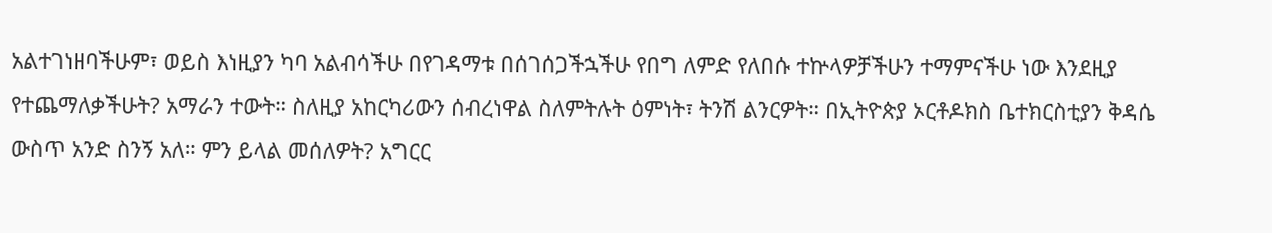አልተገነዘባችሁም፣ ወይስ እነዚያን ካባ አልብሳችሁ በየገዳማቱ በሰገሰጋችኋችሁ የበግ ለምድ የለበሱ ተኵላዎቻችሁን ተማምናችሁ ነው እንደዚያ የተጨማለቃችሁት? አማራን ተውት። ስለዚያ አከርካሪውን ሰብረነዋል ስለምትሉት ዕምነት፣ ትንሽ ልንርዎት። በኢትዮጵያ ኦርቶዶክስ ቤተክርስቲያን ቅዳሴ ውስጥ አንድ ስንኝ አለ። ምን ይላል መሰለዎት? አግርር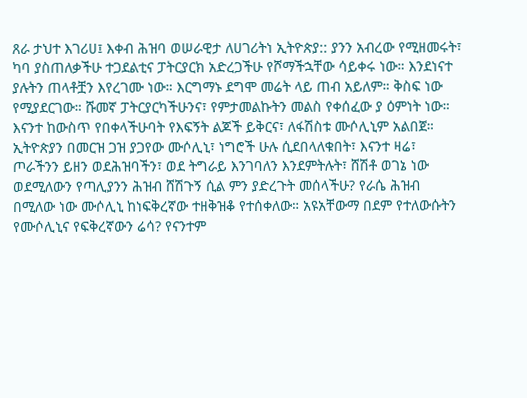ጸራ ታህተ እገሪሀ፤ እቀብ ሕዝባ ወሠራዊታ ለሀገሪትነ ኢትዮጵያ:: ያንን አብረው የሚዘመሩት፣ ካባ ያስጠለቃችሁ ተጋደልቲና ፓትርያርክ አድረጋችሁ የሾማችኋቸው ሳይቀሩ ነው። እንደነናተ ያሉትን ጠላቶቿን እየረገሙ ነው። እርግማኑ ደግሞ መሬት ላይ ጠብ አይለም። ቅስፍ ነው የሚያደርገው። ሹመኛ ፓትርያርካችሁንና፣ የምታመልኩትን መልስ የቀሰፈው ያ ዕምነት ነው። እናንተ ከውስጥ የበቀላችሁባት የእፍኝት ልጆች ይቅርና፣ ለፋሽስቱ ሙሶሊኒም አልበጀ። ኢትዮጵያን በመርዝ ጋዝ ያጋየው ሙሶሊኒ፣ ነግሮች ሁሉ ሲደበላለቁበት፣ እናንተ ዛሬ፣ ጦራችንን ይዘን ወደሕዝባችን፣ ወደ ትግራይ እንገባለን እንደምትሉት፣ ሸሽቶ ወገኔ ነው ወደሚለውን የጣሊያንን ሕዝብ ሸሽጉኝ ሲል ምን ያድረጉት መሰላችሁ? የራሴ ሕዝብ በሚለው ነው ሙሶሊኒ ከነፍቅረኛው ተዘቅዝቆ የተሰቀለው። አዩአቸውማ በደም የተለውሱትን የሙሶሊኒና የፍቅረኛውን ሬሳ? የናንተም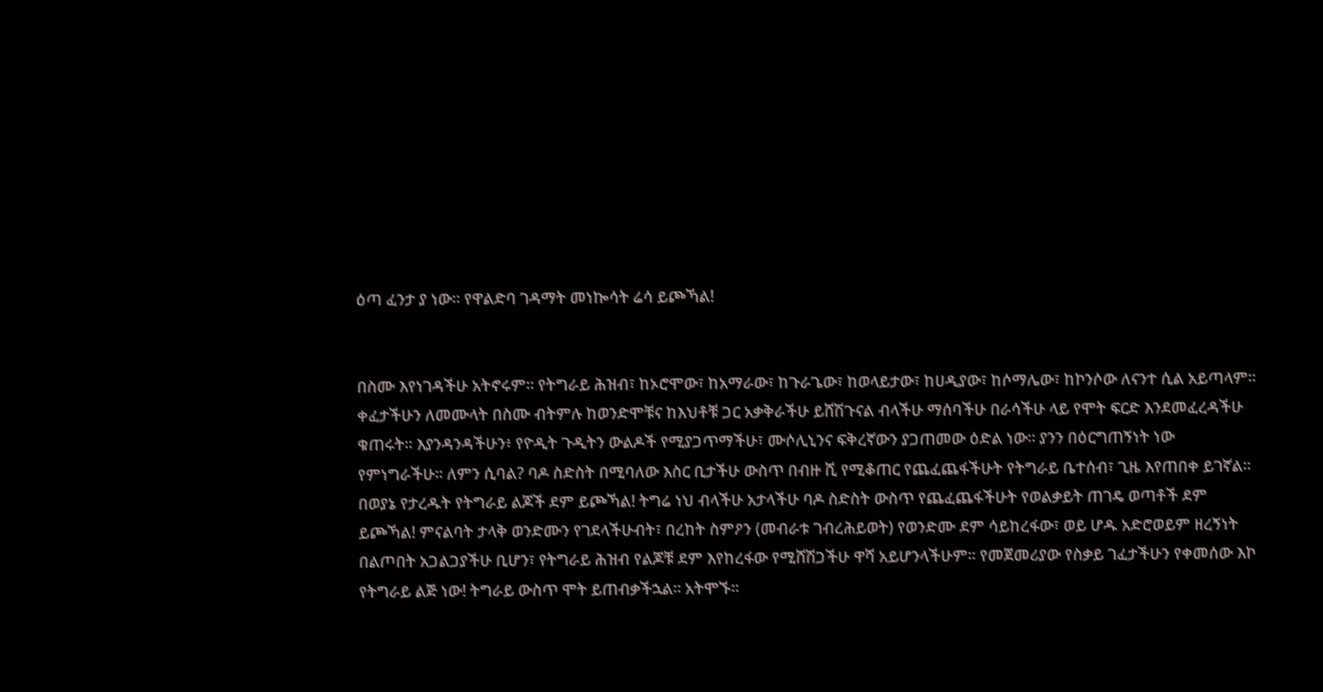ዕጣ ፈንታ ያ ነው። የዋልድባ ገዳማት መነኰሳት ሬሳ ይጮኻል!


በስሙ እየነገዳችሁ አትኖሩም። የትግራይ ሕዝብ፣ ከኦሮሞው፣ ከአማራው፣ ከጉራጌው፣ ከወላይታው፣ ከሀዲያው፣ ከሶማሌው፣ ከኮንሶው ለናንተ ሲል አይጣላም። ቀፈታችሁን ለመሙላት በስሙ ብትምሉ ከወንድሞቹና ከእህቶቹ ጋር አቃቅራችሁ ይሸሽጉናል ብላችሁ ማሰባችሁ በራሳችሁ ላይ የሞት ፍርድ እንደመፈረዳችሁ ቁጠሩት። እያንዳንዳችሁን፥ የዮዲት ጉዲትን ውልዶች የሚያጋጥማችሁ፣ ሙሶሊኒንና ፍቅረኛውን ያጋጠመው ዕድል ነው። ያንን በዕርግጠኝነት ነው የምነግራችሁ። ለምን ሲባል? ባዶ ስድስት በሚባለው እስር ቢታችሁ ውስጥ በብዙ ሺ የሚቆጠር የጨፈጨፋችሁት የትግራይ ቤተሰብ፣ ጊዜ እየጠበቀ ይገኛል። በወያኔ የታረዱት የትግራይ ልጆች ደም ይጮኻል! ትግሬ ነህ ብላችሁ አታላችሁ ባዶ ስድስት ውስጥ የጨፈጨፋችሁት የወልቃይት ጠገዴ ወጣቶች ደም ይጮኻል! ምናልባት ታላቅ ወንድሙን የገደላችሁብት፣ በረከት ስምዖን (መብራቱ ገብረሕይወት) የወንድሙ ደም ሳይከረፋው፣ ወይ ሆዱ አድሮወይም ዘረኝነት በልጦበት አጋልጋያችሁ ቢሆን፣ የትግራይ ሕዝብ የልጆቹ ደም እየከረፋው የሚሸሽጋችሁ ዋሻ አይሆንላችሁም። የመጀመሪያው የስቃይ ገፈታችሁን የቀመሰው እኮ የትግራይ ልጅ ነው! ትግራይ ውስጥ ሞት ይጠብቃችኋል። አትሞኙ።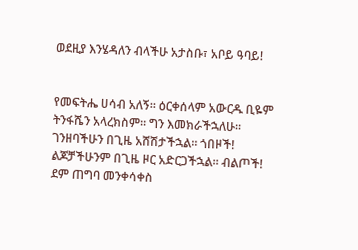ወደዚያ እንሄዳለን ብላችሁ አታስቡ፣ አቦይ ዓባይ!


የመፍትሔ ሀሳብ አለኝ። ዕርቀሰላም አውርዱ ቢዬም ትንፋሼን አላረክስም። ግን እመክራችኋለሁ። ገንዘባችሁን በጊዜ አሸሽታችኋል። ጎበዞች! ልጆቻችሁንም በጊዜ ዞር አድርጋችኋል። ብልጦች! ደም ጠግባ መንቀሳቀስ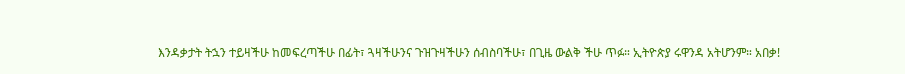እንዳቃታት ትኋን ተይዛችሁ ከመፍረጣችሁ በፊት፣ ጓዛችሁንና ጉዝጉዛችሁን ሰብስባችሁ፣ በጊዜ ውልቅ ችሁ ጥፉ። ኢትዮጵያ ሩዋንዳ አትሆንም። አበቃ!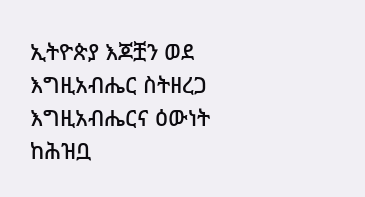ኢትዮጵያ እጆቿን ወደ እግዚአብሔር ስትዘረጋ እግዚአብሔርና ዕውነት ከሕዝቧ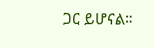ጋር ይሆናል።